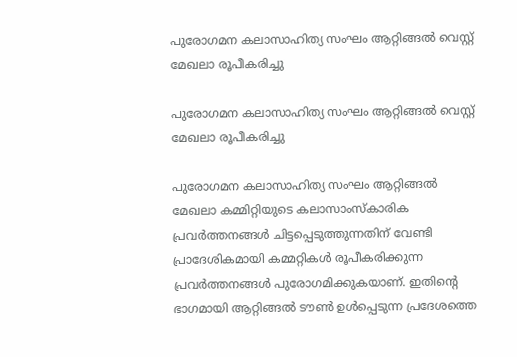പുരോഗമന കലാസാഹിത്യ സംഘം ആറ്റിങ്ങൽ വെസ്റ്റ് മേഖലാ രൂപീകരിച്ചു

പുരോഗമന കലാസാഹിത്യ സംഘം ആറ്റിങ്ങൽ വെസ്റ്റ് മേഖലാ രൂപീകരിച്ചു

പുരോഗമന കലാസാഹിത്യ സംഘം ആറ്റിങ്ങൽ മേഖലാ കമ്മിറ്റിയുടെ കലാസാംസ്കാരിക പ്രവർത്തനങ്ങൾ ചിട്ടപ്പെടുത്തുന്നതിന് വേണ്ടി പ്രാദേശികമായി കമ്മറ്റികൾ രൂപീകരിക്കുന്ന പ്രവർത്തനങ്ങൾ പുരോഗമിക്കുകയാണ്. ഇതിന്റെ ഭാഗമായി ആറ്റിങ്ങൽ ടൗൺ ഉൾപ്പെടുന്ന പ്രദേശത്തെ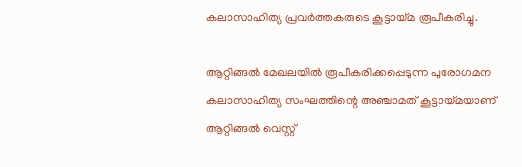കലാസാഹിത്യ പ്രവർത്തകരുടെ കൂട്ടായ്മ രൂപീകരിച്ചു.

ആറ്റിങ്ങൽ മേഖലയിൽ രൂപീകരിക്കപ്പെടുന്ന പുരോഗമന കലാസാഹിത്യ സംഘത്തിന്റെ അഞ്ചാമത് കൂട്ടായ്മയാണ് ആറ്റിങ്ങൽ വെസ്റ്റ്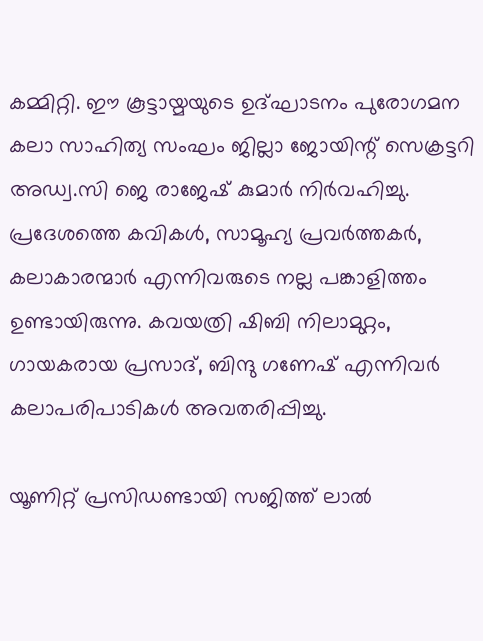കമ്മിറ്റി. ഈ കൂട്ടായ്മയുടെ ഉദ്ഘാടനം പുരോഗമന കലാ സാഹിത്യ സംഘം ജില്ലാ ജോയിന്റ് സെക്രട്ടറി അഡ്വ.സി ജെ രാജേഷ് കുമാർ നിർവഹിച്ചു. പ്രദേശത്തെ കവികൾ, സാമൂഹ്യ പ്രവർത്തകർ, കലാകാരന്മാർ എന്നിവരുടെ നല്ല പങ്കാളിത്തം ഉണ്ടായിരുന്നു. കവയത്രി ഷിബി നിലാമുറ്റം, ഗായകരായ പ്രസാദ്, ബിന്ദു ഗണേഷ് എന്നിവർ കലാപരിപാടികൾ അവതരിപ്പിച്ചു.

യൂണിറ്റ് പ്രസിഡണ്ടായി സജിത്ത് ലാൽ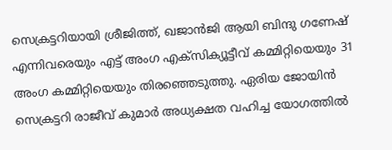സെക്രട്ടറിയായി ശ്രീജിത്ത്‌, ഖജാൻജി ആയി ബിന്ദു ഗണേഷ് എന്നിവരെയും എട്ട് അംഗ എക്സിക്യൂട്ടീവ് കമ്മിറ്റിയെയും 31 അംഗ കമ്മിറ്റിയെയും തിരഞ്ഞെടുത്തു. ഏരിയ ജോയിൻ സെക്രട്ടറി രാജീവ് കുമാർ അധ്യക്ഷത വഹിച്ച യോഗത്തിൽ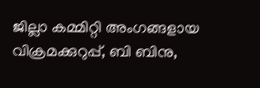ജില്ലാ കമ്മിറ്റി അംഗങ്ങളായ വിക്രമക്കുറുപ്പ്, ബി ബിനു,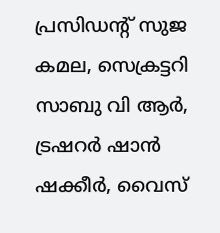പ്രസിഡന്റ് സുജ കമല, സെക്രട്ടറി സാബു വി ആർ, ട്രഷറർ ഷാൻ ഷക്കീർ, വൈസ്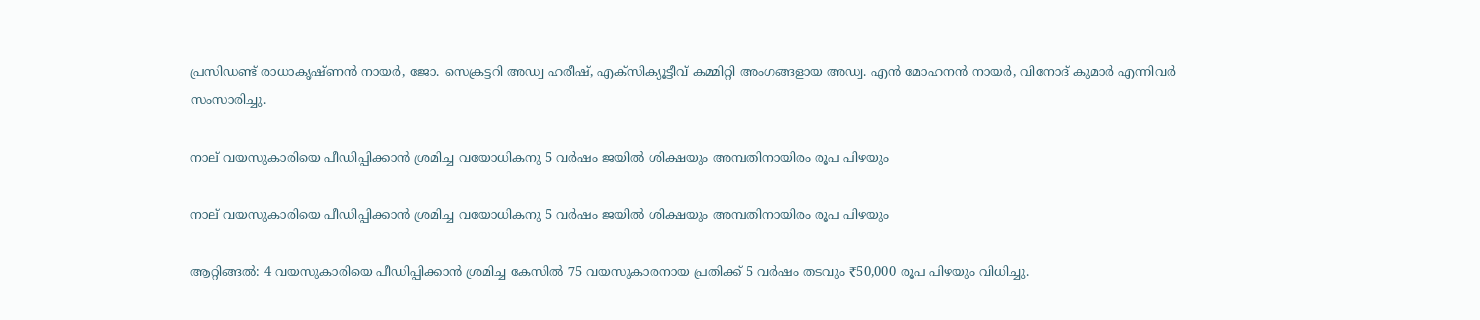പ്രസിഡണ്ട് രാധാകൃഷ്ണൻ നായർ, ജോ. സെക്രട്ടറി അഡ്വ ഹരീഷ്, എക്സിക്യൂട്ടീവ് കമ്മിറ്റി അംഗങ്ങളായ അഡ്വ. എൻ മോഹനൻ നായർ, വിനോദ് കുമാർ എന്നിവർ സംസാരിച്ചു.

നാല് വയസുകാരിയെ പീഡിപ്പിക്കാൻ ശ്രമിച്ച വയോധികനു 5 വർഷം ജയിൽ ശിക്ഷയും അമ്പതിനായിരം രൂപ പിഴയും

നാല് വയസുകാരിയെ പീഡിപ്പിക്കാൻ ശ്രമിച്ച വയോധികനു 5 വർഷം ജയിൽ ശിക്ഷയും അമ്പതിനായിരം രൂപ പിഴയും

ആറ്റിങ്ങൽ: 4 വയസുകാരിയെ പീഡിപ്പിക്കാൻ ശ്രമിച്ച കേസിൽ 75 വയസുകാരനായ പ്രതിക്ക് 5 വർഷം തടവും ₹50,000 രൂപ പിഴയും വിധിച്ചു.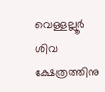വെള്ളല്ലൂർ ശിവ ക്ഷേത്രത്തിനു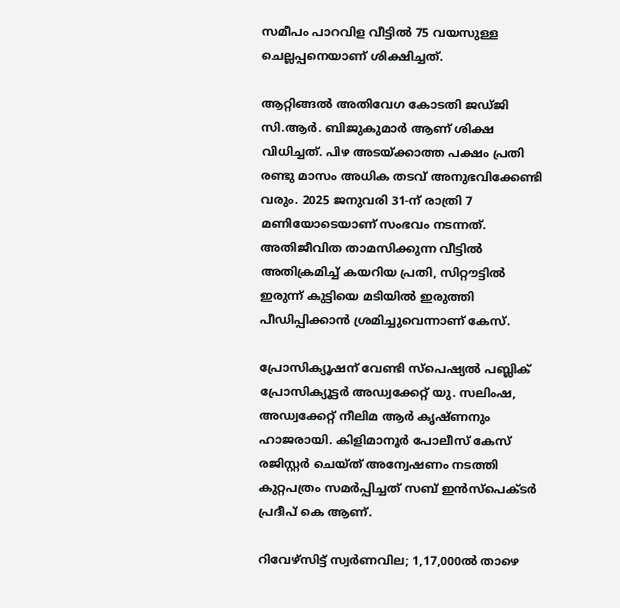സമീപം പാറവിള വീട്ടിൽ 75 വയസുള്ള ചെല്ലപ്പനെയാണ് ശിക്ഷിച്ചത്.

ആറ്റിങ്ങൽ അതിവേഗ കോടതി ജഡ്ജി സി.ആർ. ബിജുകുമാർ ആണ് ശിക്ഷ വിധിച്ചത്. പിഴ അടയ്ക്കാത്ത പക്ഷം പ്രതി രണ്ടു മാസം അധിക തടവ് അനുഭവിക്കേണ്ടി വരും. 2025 ജനുവരി 31-ന് രാത്രി 7 മണിയോടെയാണ് സംഭവം നടന്നത്. അതിജീവിത താമസിക്കുന്ന വീട്ടിൽ അതിക്രമിച്ച് കയറിയ പ്രതി, സിറ്റൗട്ടിൽ ഇരുന്ന് കുട്ടിയെ മടിയിൽ ഇരുത്തി പീഡിപ്പിക്കാൻ ശ്രമിച്ചുവെന്നാണ് കേസ്.

പ്രോസിക്യൂഷന് വേണ്ടി സ്പെഷ്യൽ പബ്ലിക് പ്രോസിക്യൂട്ടർ അഡ്വക്കേറ്റ് യു. സലിംഷ, അഡ്വക്കേറ്റ് നീലിമ ആർ കൃഷ്ണനും ഹാജരായി. കിളിമാനൂർ പോലീസ് കേസ് രജിസ്റ്റർ ചെയ്ത് അന്വേഷണം നടത്തി കുറ്റപത്രം സമർപ്പിച്ചത് സബ് ഇൻസ്‌പെക്ടർ പ്രദീപ് കെ ആണ്.

റിവേഴ്‌സിട്ട് സ്വര്‍ണവില; 1,17,000ല്‍ താഴെ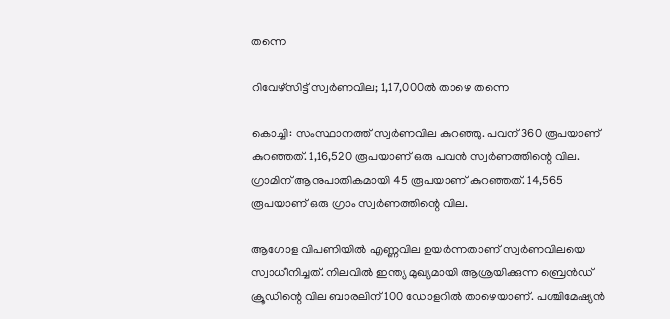തന്നെ

റിവേഴ്‌സിട്ട് സ്വര്‍ണവില; 1,17,000ല്‍ താഴെ തന്നെ

കൊച്ചി: സംസ്ഥാനത്ത് സ്വര്‍ണവില കുറഞ്ഞു. പവന് 360 രൂപയാണ് കുറഞ്ഞത്. 1,16,520 രൂപയാണ് ഒരു പവന്‍ സ്വര്‍ണത്തിന്റെ വില. ഗ്രാമിന് ആനുപാതികമായി 45 രൂപയാണ് കുറഞ്ഞത്. 14,565 രൂപയാണ് ഒരു ഗ്രാം സ്വര്‍ണത്തിന്റെ വില.

ആഗോള വിപണിയില്‍ എണ്ണവില ഉയര്‍ന്നതാണ് സ്വര്‍ണവിലയെ സ്വാധീനിച്ചത്. നിലവില്‍ ഇന്ത്യ മുഖ്യമായി ആശ്രയിക്കുന്ന ബ്രെന്‍ഡ് ക്രൂഡിന്റെ വില ബാരലിന് 100 ഡോളറില്‍ താഴെയാണ്. പശ്ചിമേഷ്യന്‍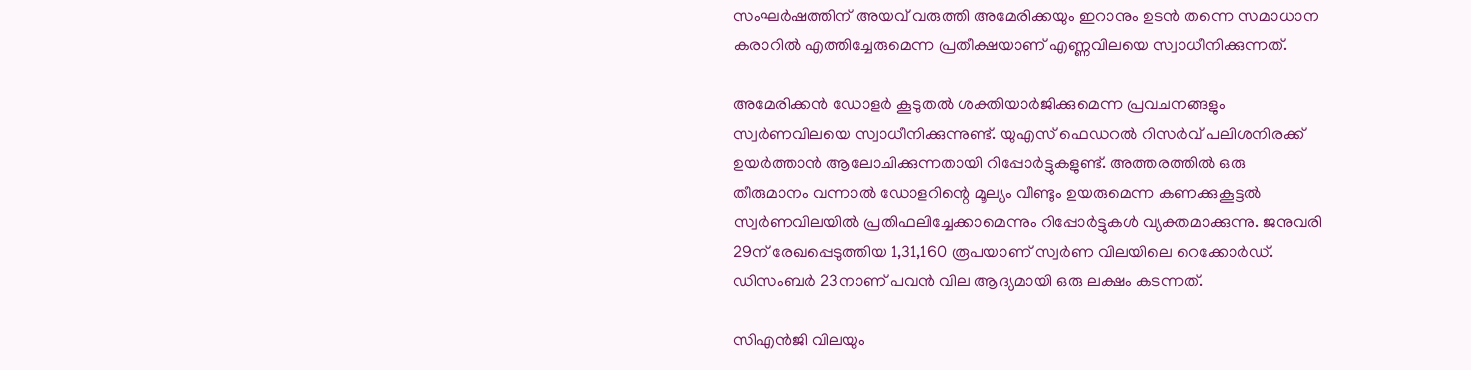സംഘര്‍ഷത്തിന് അയവ് വരുത്തി അമേരിക്കയും ഇറാനും ഉടന്‍ തന്നെ സമാധാന കരാറില്‍ എത്തിച്ചേരുമെന്ന പ്രതീക്ഷയാണ് എണ്ണവിലയെ സ്വാധീനിക്കുന്നത്.

അമേരിക്കന്‍ ഡോളര്‍ കൂടുതല്‍ ശക്തിയാര്‍ജിക്കുമെന്ന പ്രവചനങ്ങളും സ്വര്‍ണവിലയെ സ്വാധീനിക്കുന്നുണ്ട്. യുഎസ് ഫെഡറല്‍ റിസര്‍വ് പലിശനിരക്ക് ഉയര്‍ത്താന്‍ ആലോചിക്കുന്നതായി റിപ്പോര്‍ട്ടുകളുണ്ട്. അത്തരത്തില്‍ ഒരു തീരുമാനം വന്നാല്‍ ഡോളറിന്റെ മൂല്യം വീണ്ടും ഉയരുമെന്ന കണക്കുകൂട്ടല്‍ സ്വര്‍ണവിലയില്‍ പ്രതിഫലിച്ചേക്കാമെന്നും റിപ്പോര്‍ട്ടുകള്‍ വ്യക്തമാക്കുന്നു. ജനുവരി 29ന് രേഖപ്പെടുത്തിയ 1,31,160 രൂപയാണ് സ്വര്‍ണ വിലയിലെ റെക്കോര്‍ഡ്. ഡിസംബര്‍ 23നാണ് പവന്‍ വില ആദ്യമായി ഒരു ലക്ഷം കടന്നത്.

സിഎന്‍ജി വിലയും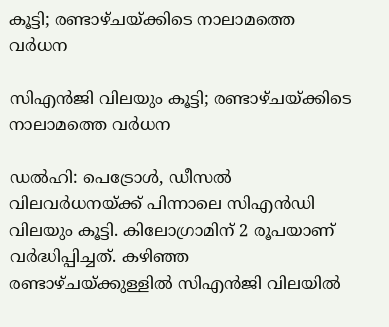കൂട്ടി; രണ്ടാഴ്ചയ്ക്കിടെ നാലാമത്തെ വര്‍ധന

സിഎന്‍ജി വിലയും കൂട്ടി; രണ്ടാഴ്ചയ്ക്കിടെ നാലാമത്തെ വര്‍ധന

ഡല്‍ഹി: പെട്രോള്‍, ഡീസല്‍ വിലവര്‍ധനയ്ക്ക് പിന്നാലെ സിഎന്‍ഡി വിലയും കൂട്ടി. കിലോഗ്രാമിന് 2 രൂപയാണ് വര്‍ദ്ധിപ്പിച്ചത്. കഴിഞ്ഞ രണ്ടാഴ്ചയ്ക്കുള്ളില്‍ സിഎന്‍ജി വിലയില്‍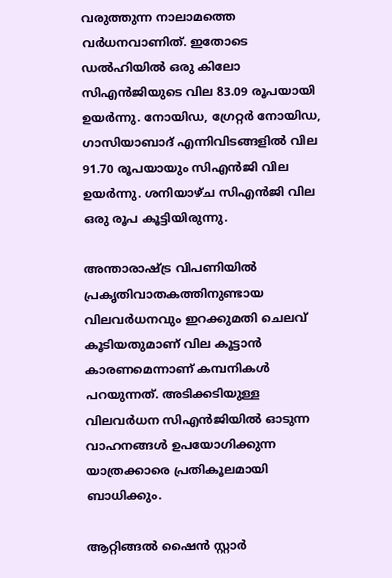വരുത്തുന്ന നാലാമത്തെ വര്‍ധനവാണിത്. ഇതോടെ ഡല്‍ഹിയില്‍ ഒരു കിലോ സിഎന്‍ജിയുടെ വില 83.09 രൂപയായി ഉയര്‍ന്നു. നോയിഡ, ഗ്രേറ്റര്‍ നോയിഡ, ഗാസിയാബാദ് എന്നിവിടങ്ങളില്‍ വില 91.70 രൂപയായും സിഎന്‍ജി വില ഉയര്‍ന്നു. ശനിയാഴ്ച സിഎന്‍ജി വില ഒരു രൂപ കൂട്ടിയിരുന്നു.

അന്താരാഷ്ട്ര വിപണിയില്‍ പ്രകൃതിവാതകത്തിനുണ്ടായ വിലവര്‍ധനവും ഇറക്കുമതി ചെലവ് കൂടിയതുമാണ് വില കൂട്ടാന്‍ കാരണമെന്നാണ് കമ്പനികള്‍ പറയുന്നത്. അടിക്കടിയുള്ള വിലവര്‍ധന സിഎന്‍ജിയില്‍ ഓടുന്ന വാഹനങ്ങള്‍ ഉപയോഗിക്കുന്ന യാത്രക്കാരെ പ്രതികൂലമായി ബാധിക്കും.

ആറ്റിങ്ങൽ ഷൈൻ സ്റ്റാർ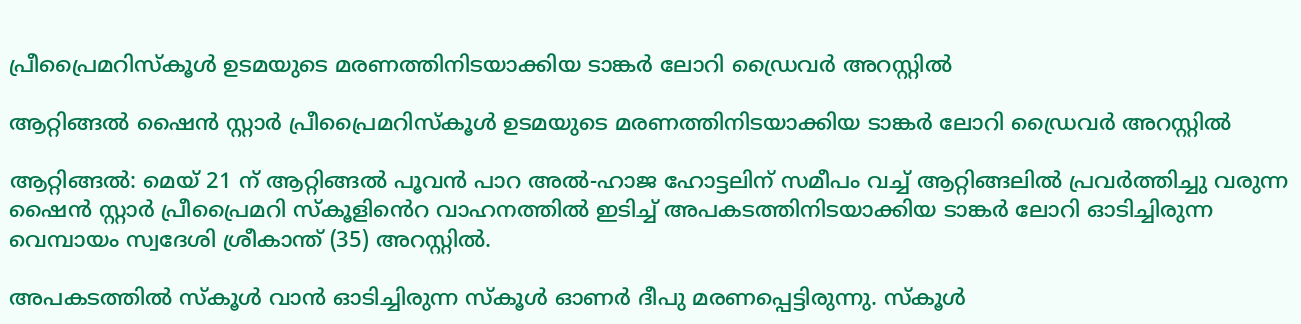പ്രീപ്രൈമറിസ്കൂൾ ഉടമയുടെ മരണത്തിനിടയാക്കിയ ടാങ്കർ ലോറി ഡ്രൈവർ അറസ്റ്റിൽ

ആറ്റിങ്ങൽ ഷൈൻ സ്റ്റാർ പ്രീപ്രൈമറിസ്കൂൾ ഉടമയുടെ മരണത്തിനിടയാക്കിയ ടാങ്കർ ലോറി ഡ്രൈവർ അറസ്റ്റിൽ

ആറ്റിങ്ങൽ: മെയ്‌ 21 ന് ആറ്റിങ്ങൽ പൂവൻ പാറ അൽ-ഹാജ ഹോട്ടലിന് സമീപം വച്ച് ആറ്റിങ്ങലിൽ പ്രവർത്തിച്ചു വരുന്ന ഷൈൻ സ്റ്റാർ പ്രീപ്രൈമറി സ്കൂളിൻെറ വാഹനത്തിൽ ഇടിച്ച് അപകടത്തിനിടയാക്കിയ ടാങ്കർ ലോറി ഓടിച്ചിരുന്ന വെമ്പായം സ്വദേശി ശ്രീകാന്ത് (35) അറസ്റ്റിൽ.

അപകടത്തിൽ സ്കൂൾ വാൻ ഓടിച്ചിരുന്ന സ്കൂൾ ഓണർ ദീപു മരണപ്പെട്ടിരുന്നു. സ്കൂൾ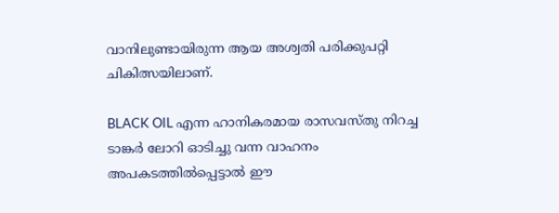വാനിലുണ്ടായിരുന്ന ആയ അശ്വതി പരിക്കുപറ്റി ചികിത്സയിലാണ്.

BLACK OIL എന്ന ഹാനികരമായ രാസവസ്തു നിറച്ച ടാങ്കർ ലോറി ഓടിച്ചു വന്ന വാഹനം അപകടത്തിൽപ്പെട്ടാൽ ഈ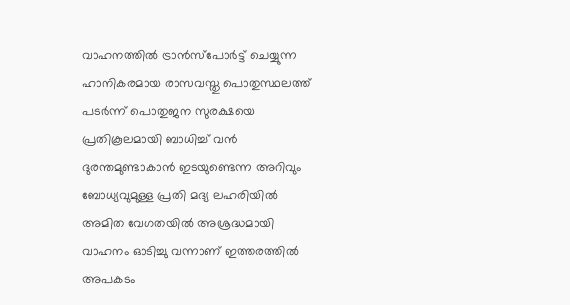വാഹനത്തിൽ ട്രാൻസ്‌പോർട്ട് ചെയ്യുന്ന ഹാനികരമായ രാസവസ്തു പൊതുസ്ഥലത്ത് പടർന്ന് പൊതുജന സുരക്ഷയെ പ്രതികൂലമായി ബാധിച്ച് വൻ ദുരന്തമുണ്ടാകാൻ ഇടയുണ്ടെന്ന അറിവും ബോധ്യവുമുള്ള പ്രതി മദ്യ ലഹരിയിൽ അമിത വേഗതയിൽ അശ്രദ്ധമായി വാഹനം ഓടിച്ചു വന്നാണ് ഇത്തരത്തിൽ അപകടം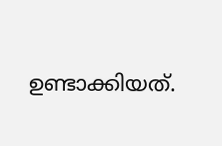ഉണ്ടാക്കിയത്.